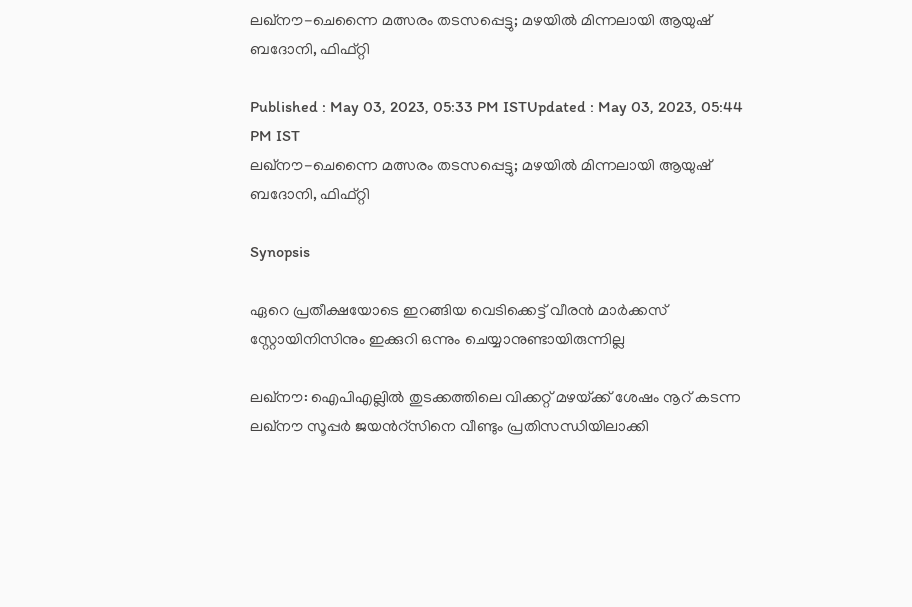ലഖ്‌നൗ-ചെന്നൈ മത്സരം തടസപ്പെട്ടു; മഴയില്‍ മിന്നലായി ആയുഷ് ബദോനി, ഫിഫ്റ്റി

Published : May 03, 2023, 05:33 PM ISTUpdated : May 03, 2023, 05:44 PM IST
ലഖ്‌നൗ-ചെന്നൈ മത്സരം തടസപ്പെട്ടു; മഴയില്‍ മിന്നലായി ആയുഷ് ബദോനി, ഫിഫ്റ്റി

Synopsis

ഏറെ പ്രതീക്ഷയോടെ ഇറങ്ങിയ വെടിക്കെട്ട് വീരന്‍ മാര്‍ക്കസ് സ്റ്റോയിനിസിനും ഇക്കുറി ഒന്നും ചെയ്യാനുണ്ടായിരുന്നില്ല

ലഖ്‌നൗ: ഐപിഎല്ലില്‍ തുടക്കത്തിലെ വിക്കറ്റ് മഴയ്‌ക്ക് ശേഷം നൂറ് കടന്ന ലഖ്‌നൗ സൂപ്പര്‍ ജയന്‍റ്‌സിനെ വീണ്ടും പ്രതിസന്ധിയിലാക്കി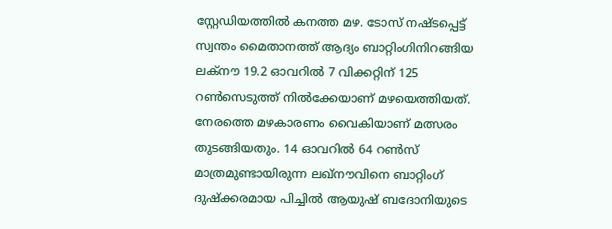സ്റ്റേഡിയത്തില്‍ കനത്ത മഴ. ടോസ് നഷ്‌ടപ്പെട്ട് സ്വന്തം മൈതാനത്ത് ആദ്യം ബാറ്റിംഗിനിറങ്ങിയ ലക്‌നൗ 19.2 ഓവറില്‍ 7 വിക്കറ്റിന് 125 റണ്‍സെടുത്ത് നില്‍ക്കേയാണ് മഴയെത്തിയത്. നേരത്തെ മഴകാരണം വൈകിയാണ് മത്സരം തുടങ്ങിയതും. 14 ഓവറില്‍ 64 റണ്‍സ് മാത്രമുണ്ടായിരുന്ന ലഖ്‌നൗവിനെ ബാറ്റിംഗ് ദുഷ്‌ക്കരമായ പിച്ചില്‍ ആയുഷ് ബദോനിയുടെ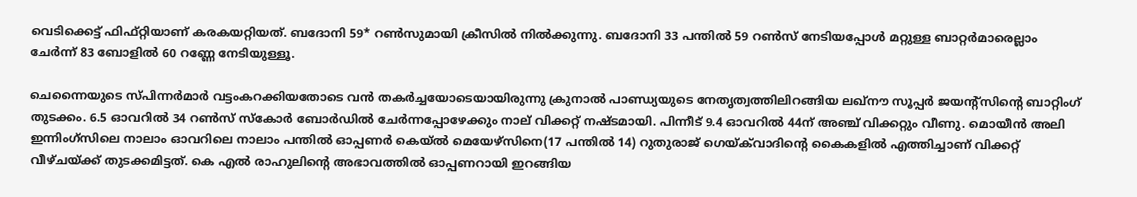വെടിക്കെട്ട് ഫിഫ്റ്റിയാണ് കരകയറ്റിയത്. ബദോനി 59* റണ്‍സുമായി ക്രീസില്‍ നില്‍ക്കുന്നു. ബദോനി 33 പന്തില്‍ 59 റണ്‍സ് നേടിയപ്പോള്‍ മറ്റുള്ള ബാറ്റര്‍മാരെല്ലാം ചേര്‍ന്ന് 83 ബോളില്‍ 60 റണ്ണേ നേടിയുള്ളൂ.

ചെന്നൈയുടെ സ്‌പിന്നര്‍മാര്‍ വട്ടംകറക്കിയതോടെ വന്‍ തകര്‍ച്ചയോടെയായിരുന്നു ക്രുനാല്‍ പാണ്ഡ്യയുടെ നേതൃത്വത്തിലിറങ്ങിയ ലഖ്‌നൗ സൂപ്പര്‍ ജയന്‍റ്‌സിന്‍റെ ബാറ്റിംഗ് തുടക്കം. 6.5 ഓവറില്‍ 34 റണ്‍സ് സ്‌കോര്‍ ബോര്‍ഡില്‍ ചേര്‍ന്നപ്പോഴേക്കും നാല് വിക്കറ്റ് നഷ്‌ടമായി. പിന്നീട് 9.4 ഓവറില്‍ 44ന് അഞ്ച് വിക്കറ്റും വീണു. മൊയീന്‍ അലി ഇന്നിംഗ്‌സിലെ നാലാം ഓവറിലെ നാലാം പന്തില്‍ ഓപ്പണര്‍ കെയ്‌ല്‍ മെയേഴ്‌സിനെ(17 പന്തില്‍ 14) റുതുരാജ് ഗെയ്‌ക്‌വാദിന്‍റെ കൈകളില്‍ എത്തിച്ചാണ് വിക്കറ്റ് വീഴ്‌ചയ്‌ക്ക് തുടക്കമിട്ടത്. കെ എല്‍ രാഹുലിന്‍റെ അഭാവത്തില്‍ ഓപ്പണറായി ഇറങ്ങിയ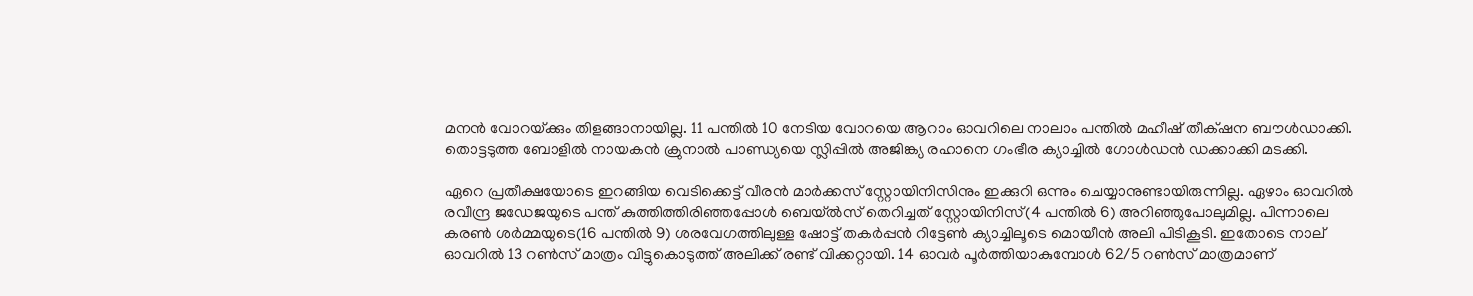മനന്‍ വോറയ്‌ക്കും തിളങ്ങാനായില്ല. 11 പന്തില്‍ 10 നേടിയ വോറയെ ആറാം ഓവറിലെ നാലാം പന്തില്‍ മഹീഷ് തീക്‌ഷന ബൗള്‍ഡാക്കി. തൊട്ടടുത്ത ബോളില്‍ നായകന്‍ ക്രുനാല്‍ പാണ്ഡ്യയെ സ്ലിപ്പില്‍ അജിങ്ക്യ രഹാനെ ഗംഭീര ക്യാച്ചില്‍ ഗോള്‍ഡന്‍ ഡക്കാക്കി മടക്കി.

ഏറെ പ്രതീക്ഷയോടെ ഇറങ്ങിയ വെടിക്കെട്ട് വീരന്‍ മാര്‍ക്കസ് സ്റ്റോയിനിസിനും ഇക്കുറി ഒന്നും ചെയ്യാനുണ്ടായിരുന്നില്ല. ഏഴാം ഓവറില്‍ രവീന്ദ്ര ജഡേജയുടെ പന്ത് കുത്തിത്തിരിഞ്ഞപ്പോള്‍ ബെയ്‌ല്‍സ് തെറിച്ചത് സ്റ്റോയിനിസ്(4 പന്തില്‍ 6) അറിഞ്ഞുപോലുമില്ല. പിന്നാലെ കരണ്‍ ശര്‍മ്മയുടെ(16 പന്തില്‍ 9) ശരവേഗത്തിലുള്ള ഷോട്ട് തകര്‍പ്പന്‍ റിട്ടേണ്‍ ക്യാച്ചിലൂടെ മൊയീന്‍ അലി പിടികൂടി. ഇതോടെ നാല് ഓവറില്‍ 13 റണ്‍സ് മാത്രം വിട്ടുകൊടുത്ത് അലിക്ക് രണ്ട് വിക്കറ്റായി. 14 ഓവര്‍ പൂര്‍ത്തിയാകുമ്പോള്‍ 62/5 റണ്‍സ് മാത്രമാണ്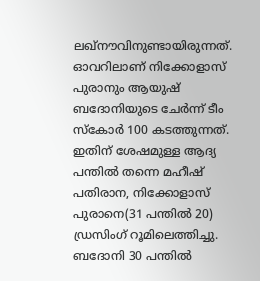ലഖ്‌നൗവിനുണ്ടായിരുന്നത്. ഓവറിലാണ് നിക്കോളാസ് പുരാനും ആയുഷ് ബദോനിയുടെ ചേര്‍ന്ന് ടീം സ്കോര്‍ 100 കടത്തുന്നത്. ഇതിന് ശേഷമുള്ള ആദ്യ പന്തില്‍ തന്നെ മഹീഷ് പതിരാന, നിക്കോളാസ് പുരാനെ(31 പന്തില്‍ 20) ഡ്രസിംഗ് റൂമിലെത്തിച്ചു. ബദോനി 30 പന്തില്‍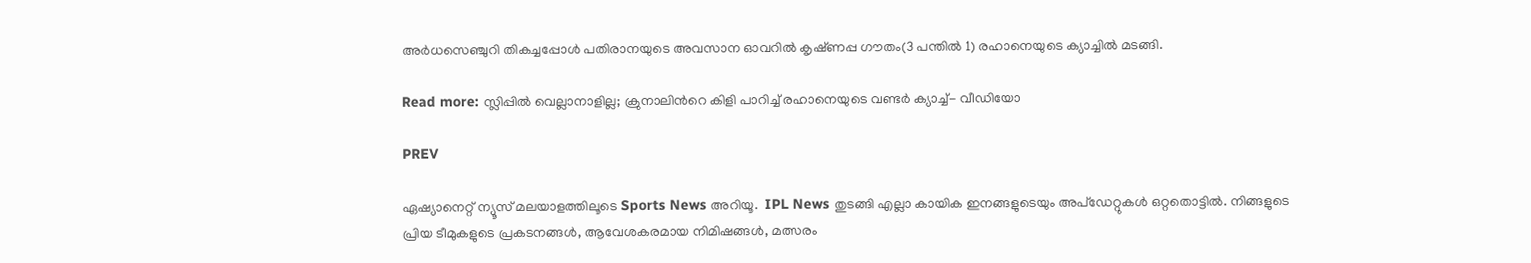അര്‍ധസെഞ്ചുറി തികച്ചപ്പോള്‍ പതിരാനയുടെ അവസാന ഓവറില്‍ കൃഷ്‌ണപ്പ ഗൗതം(3 പന്തില്‍ 1) രഹാനെയുടെ ക്യാച്ചില്‍ മടങ്ങി.

Read more: സ്ലിപ്പില്‍ വെല്ലാനാളില്ല; ക്രുനാലിന്‍റെ കിളി പാറിച്ച് രഹാനെയുടെ വണ്ടര്‍ ക്യാച്ച്- വീഡിയോ

PREV

ഏഷ്യാനെറ്റ് ന്യൂസ് മലയാളത്തിലൂടെ Sports News അറിയൂ.  IPL News തുടങ്ങി എല്ലാ കായിക ഇനങ്ങളുടെയും അപ്‌ഡേറ്റുകൾ ഒറ്റതൊട്ടിൽ. നിങ്ങളുടെ പ്രിയ ടീമുകളുടെ പ്രകടനങ്ങൾ, ആവേശകരമായ നിമിഷങ്ങൾ, മത്സരം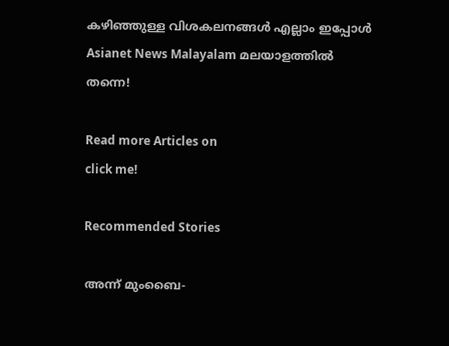കഴിഞ്ഞുള്ള വിശകലനങ്ങൾ എല്ലാം ഇപ്പോൾ Asianet News Malayalam മലയാളത്തിൽ തന്നെ!

Read more Articles on
click me!

Recommended Stories

അന്ന് മുംബൈ-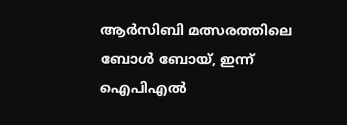ആര്‍സിബി മത്സരത്തിലെ ബോൾ ബോയ്, ഇന്ന് ഐപിഎല്‍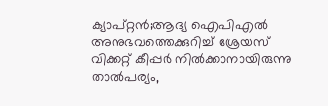ക്യാപ്റ്റന്‍;ആദ്യ ഐപിഎൽ അനുഭവത്തെക്കുറിച്ച് ശ്രേയസ്
വിക്കറ്റ് കീപ്പര്‍ നില്‍ക്കാനായിരുന്നു താല്‍പര്യം,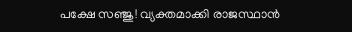പക്ഷേ സഞ്ജു! വ്യക്തമാക്കി രാജസ്ഥാന്‍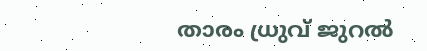താരം ധ്രുവ് ജുറല്‍